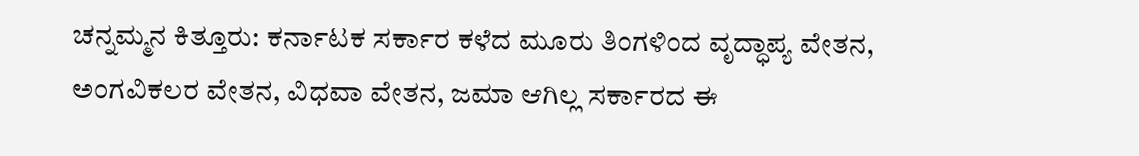ಚನ್ನಮ್ಮನ ಕಿತ್ತೂರು: ಕರ್ನಾಟಕ ಸರ್ಕಾರ ಕಳೆದ ಮೂರು ತಿಂಗಳಿಂದ ವೃದ್ಧಾಪ್ಯ ವೇತನ, ಅಂಗವಿಕಲರ ವೇತನ, ವಿಧವಾ ವೇತನ, ಜಮಾ ಆಗಿಲ್ಲ ಸರ್ಕಾರದ ಈ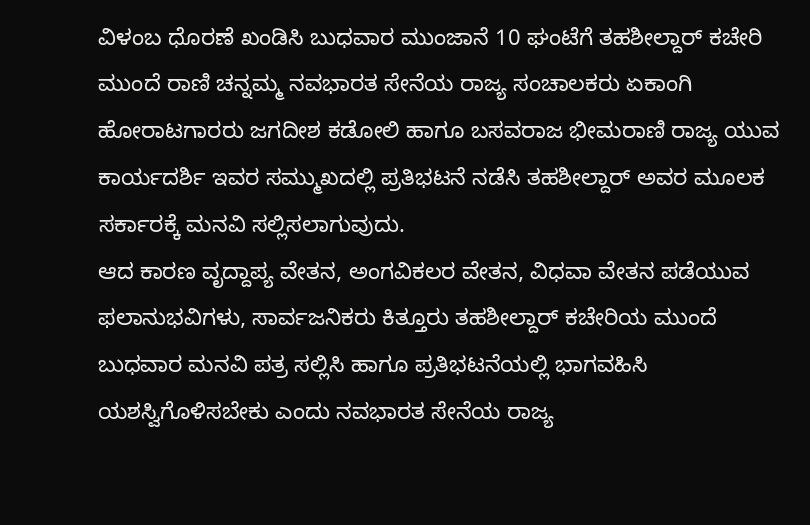ವಿಳಂಬ ಧೊರಣೆ ಖಂಡಿಸಿ ಬುಧವಾರ ಮುಂಜಾನೆ 10 ಘಂಟೆಗೆ ತಹಶೀಲ್ದಾರ್ ಕಚೇರಿ ಮುಂದೆ ರಾಣಿ ಚನ್ನಮ್ಮ ನವಭಾರತ ಸೇನೆಯ ರಾಜ್ಯ ಸಂಚಾಲಕರು ಏಕಾಂಗಿ ಹೋರಾಟಗಾರರು ಜಗದೀಶ ಕಡೋಲಿ ಹಾಗೂ ಬಸವರಾಜ ಭೀಮರಾಣಿ ರಾಜ್ಯ ಯುವ ಕಾರ್ಯದರ್ಶಿ ಇವರ ಸಮ್ಮುಖದಲ್ಲಿ ಪ್ರತಿಭಟನೆ ನಡೆಸಿ ತಹಶೀಲ್ದಾರ್ ಅವರ ಮೂಲಕ ಸರ್ಕಾರಕ್ಕೆ ಮನವಿ ಸಲ್ಲಿಸಲಾಗುವುದು.
ಆದ ಕಾರಣ ವೃದ್ದಾಪ್ಯ ವೇತನ, ಅಂಗವಿಕಲರ ವೇತನ, ವಿಧವಾ ವೇತನ ಪಡೆಯುವ ಫಲಾನುಭವಿಗಳು, ಸಾರ್ವಜನಿಕರು ಕಿತ್ತೂರು ತಹಶೀಲ್ದಾರ್ ಕಚೇರಿಯ ಮುಂದೆ ಬುಧವಾರ ಮನವಿ ಪತ್ರ ಸಲ್ಲಿಸಿ ಹಾಗೂ ಪ್ರತಿಭಟನೆಯಲ್ಲಿ ಭಾಗವಹಿಸಿ ಯಶಸ್ವಿಗೊಳಿಸಬೇಕು ಎಂದು ನವಭಾರತ ಸೇನೆಯ ರಾಜ್ಯ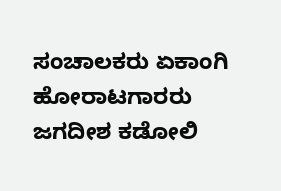ಸಂಚಾಲಕರು ಏಕಾಂಗಿ ಹೋರಾಟಗಾರರು ಜಗದೀಶ ಕಡೋಲಿ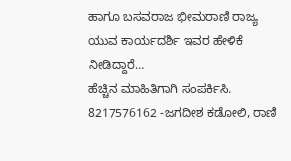ಹಾಗೂ ಬಸವರಾಜ ಭೀಮರಾಣಿ ರಾಜ್ಯ ಯುವ ಕಾರ್ಯದರ್ಶಿ ಇವರ ಹೇಳಿಕೆ ನೀಡಿದ್ದಾರೆ…
ಹೆಚ್ಚಿನ ಮಾಹಿತಿಗಾಗಿ ಸಂಪರ್ಕಿಸಿ.
8217576162 -ಜಗದೀಶ ಕಡೋಲಿ, ರಾಣಿ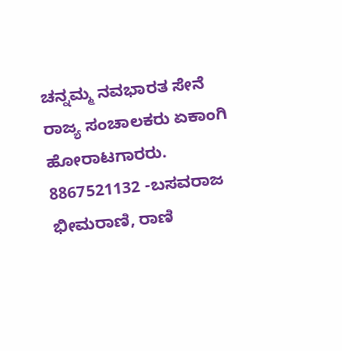ಚನ್ನಮ್ಮ ನವಭಾರತ ಸೇನೆ ರಾಜ್ಯ ಸಂಚಾಲಕರು ಏಕಾಂಗಿ ಹೋರಾಟಗಾರರು.
8867521132 -ಬಸವರಾಜ ಭೀಮರಾಣಿ, ರಾಣಿ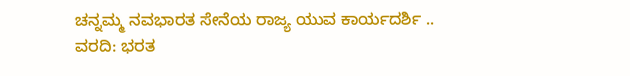ಚನ್ನಮ್ಮ ನವಭಾರತ ಸೇನೆಯ ರಾಜ್ಯ ಯುವ ಕಾರ್ಯದರ್ಶಿ ..
ವರದಿ: ಭರತ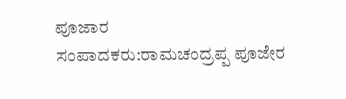ಪೂಜಾರ
ಸಂಪಾದಕರು:ರಾಮಚಂದ್ರಪ್ಪ ಪೂಜೇರ